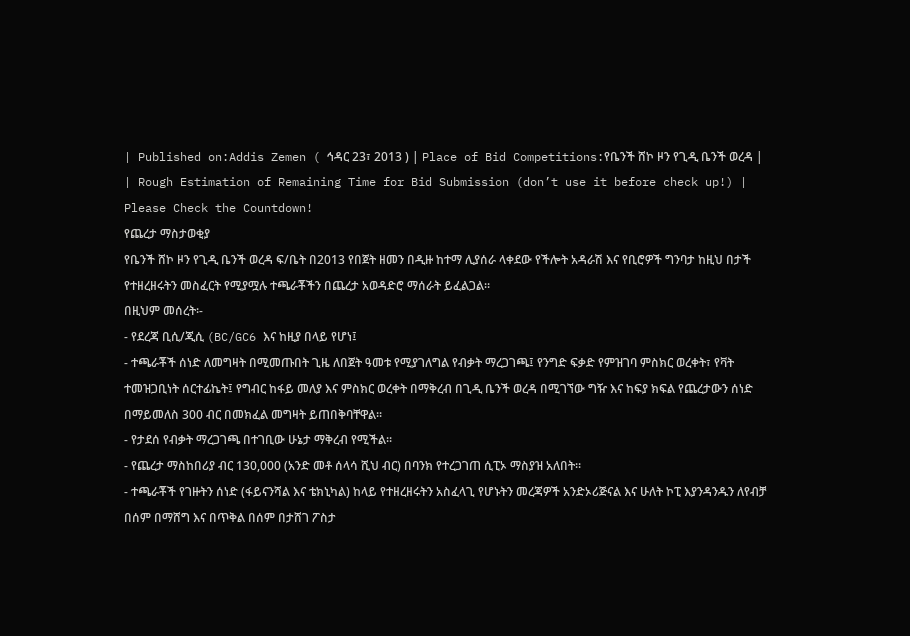| Published on:Addis Zemen ( ኅዳር 23፣ 2013 ) | Place of Bid Competitions:የቤንች ሸኮ ዞን የጊዲ ቤንች ወረዳ |
| Rough Estimation of Remaining Time for Bid Submission (don’t use it before check up!) |
Please Check the Countdown!
የጨረታ ማስታወቂያ
የቤንች ሸኮ ዞን የጊዲ ቤንች ወረዳ ፍ/ቤት በ2013 የበጀት ዘመን በዲዙ ከተማ ሊያሰራ ላቀደው የችሎት አዳራሽ እና የቢሮዎች ግንባታ ከዚህ በታች የተዘረዘሩትን መስፈርት የሚያሟሉ ተጫራቾችን በጨረታ አወዳድሮ ማሰራት ይፈልጋል፡፡
በዚህም መሰረት፡-
- የደረጃ ቢሲ/ጂሲ (BC/GC6 እና ከዚያ በላይ የሆነ፤
- ተጫራቾች ሰነድ ለመግዛት በሚመጡበት ጊዜ ለበጀት ዓመቱ የሚያገለግል የብቃት ማረጋገጫ፤ የንግድ ፍቃድ የምዝገባ ምስክር ወረቀት፣ የቫት ተመዝጋቢነት ሰርተፊኬት፤ የግብር ከፋይ መለያ እና ምስክር ወረቀት በማቅረብ በጊዲ ቤንች ወረዳ በሚገኘው ግዥ እና ከፍያ ክፍል የጨረታውን ሰነድ በማይመለስ 300 ብር በመክፈል መግዛት ይጠበቅባቸዋል፡፡
- የታደሰ የብቃት ማረጋገጫ በተገቢው ሁኔታ ማቅረብ የሚችል፡፡
- የጨረታ ማስከበሪያ ብር 130,000 (አንድ መቶ ሰላሳ ሺህ ብር) በባንክ የተረጋገጠ ሲፒኦ ማስያዝ አለበት።
- ተጫራቾች የገዙትን ሰነድ (ፋይናንሻል እና ቴክኒካል) ከላይ የተዘረዘሩትን አስፈላጊ የሆኑትን መረጃዎች አንድኦሪጅናል እና ሁለት ኮፒ እያንዳንዱን ለየብቻ በሰም በማሸግ እና በጥቅል በሰም በታሸገ ፖስታ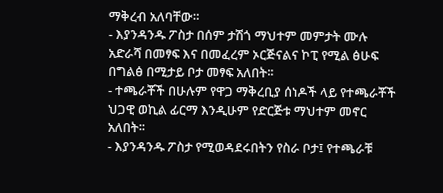ማቅረብ አለባቸው።
- እያንዳንዱ ፖስታ በሰም ታሽጎ ማህተም መምታት ሙሉ አድራሻ በመፃፍ እና በመፈረም ኦርጅናልና ኮፒ የሚል ፅሁፍ በግልፅ በሚታይ ቦታ መፃፍ አለበት፡፡
- ተጫራቾች በሁሉም የዋጋ ማቅረቢያ ሰነዶች ላይ የተጫራቾች ህጋዊ ወኪል ፊርማ እንዲሁም የድርጅቱ ማህተም መኖር አለበት፡፡
- እያንዳንዱ ፖስታ የሚወዳደሩበትን የስራ ቦታ፤ የተጫራቹ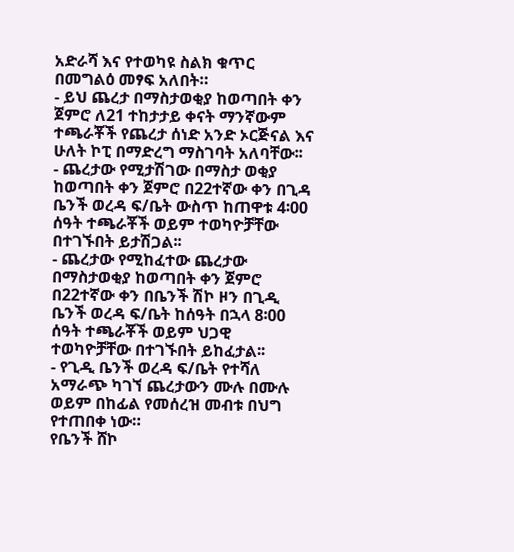አድራሻ እና የተወካዩ ስልክ ቁጥር በመግልዕ መፃፍ አለበት።
- ይህ ጨረታ በማስታወቂያ ከወጣበት ቀን ጀምሮ ለ21 ተከታታይ ቀናት ማንኛውም ተጫራቾች የጨረታ ሰነድ አንድ ኦርጅናል እና ሁለት ኮፒ በማድረግ ማስገባት አለባቸው፡፡
- ጨረታው የሚታሽገው በማስታ ወቂያ ከወጣበት ቀን ጀምሮ በ22ተኛው ቀን በጊዳ ቤንች ወረዳ ፍ/ቤት ውስጥ ከጠዋቱ 4፡00 ሰዓት ተጫራቾች ወይም ተወካዮቻቸው በተገኙበት ይታሽጋል፡፡
- ጨረታው የሚከፈተው ጨረታው በማስታወቂያ ከወጣበት ቀን ጀምሮ በ22ተኛው ቀን በቤንች ሽኮ ዞን በጊዲ ቤንች ወረዳ ፍ/ቤት ከሰዓት በኋላ 8፡00 ሰዓት ተጫራቾች ወይም ህጋዊ ተወካዮቻቸው በተገኙበት ይከፈታል፡፡
- የጊዲ ቤንች ወረዳ ፍ/ቤት የተሻለ አማራጭ ካገኘ ጨረታውን ሙሉ በሙሉ ወይም በከፊል የመሰረዝ መብቱ በህግ የተጠበቀ ነው።
የቤንች ሸኮ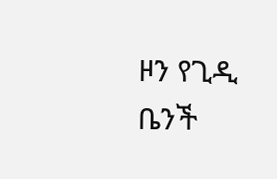ዞን የጊዲ ቤንች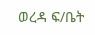ወረዳ ፍ/ቤት